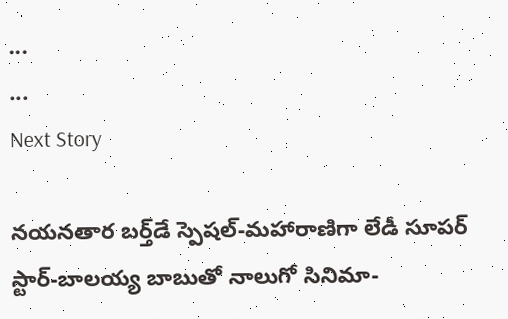...
...
Next Story

న‌య‌న‌తార బ‌ర్త్‌డే స్పెష‌ల్‌-మ‌హారాణిగా లేడీ సూప‌ర్ స్టార్‌-బాల‌య్య బాబుతో నాలుగో సినిమా-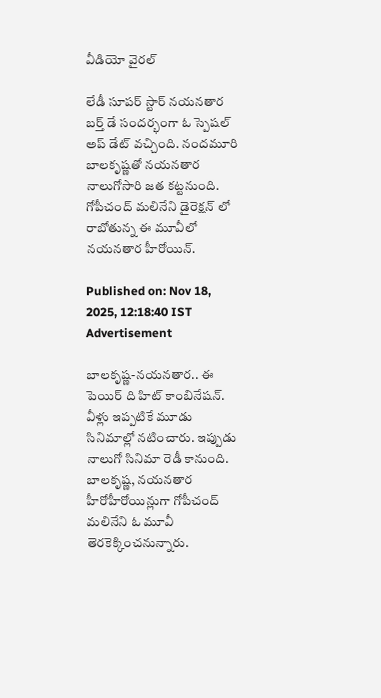వీడియో వైర‌ల్‌

లేడీ సూపర్ స్టార్ నయనతార బర్త్ డే సందర్భంగా ఓ స్పెషల్ అప్ డేట్ వచ్చింది. నందమూరి బాలకృష్ణతో నయనతార నాలుగోసారి జత కట్టనుంది. గోపీచంద్ మలినేని డైరెక్షన్ లో రాబోతున్న ఈ మూవీలో నయనతార హీరోయిన్.

Published on: Nov 18, 2025, 12:18:40 IST
Advertisement

బాలకృష్ణ-నయనతార.. ఈ పెయిర్ ది హిట్ కాంబినేషన్. వీళ్లు ఇప్పటికే మూడు సినిమాల్లో నటించారు. ఇప్పుడు నాలుగో సినిమా రెడీ కానుంది. బాలకృష్ణ, నయనతార హీరోహీరోయిన్లుగా గోపీచంద్ మలినేని ఓ మూవీ తెరకెక్కించనున్నారు.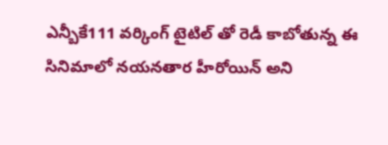ఎన్బీకే111 వర్కింగ్ టైటిల్ తో రెడీ కాబోతున్న ఈ సినిమాలో నయనతార హీరోయిన్ అని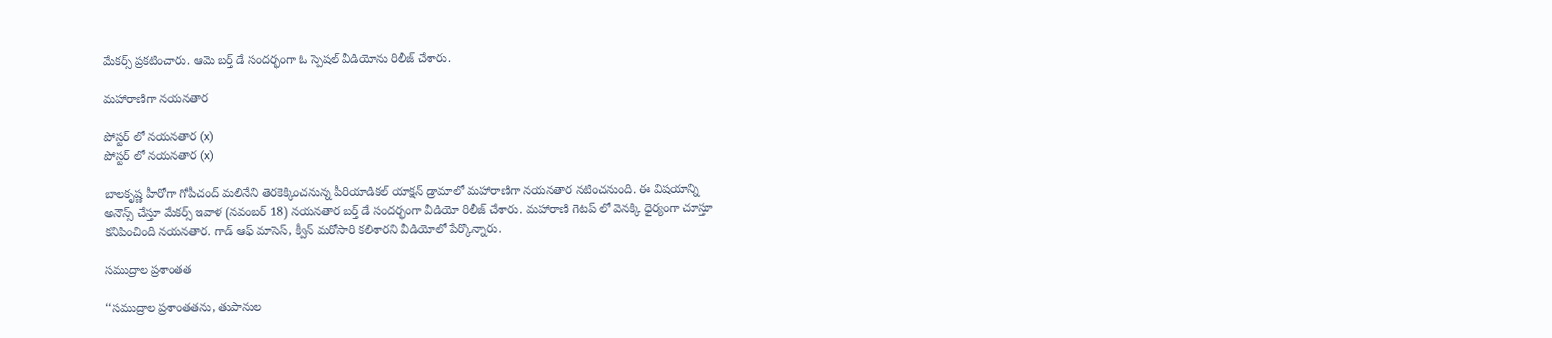మేకర్స్ ప్రకటించారు. ఆమె బర్త్ డే సందర్భంగా ఓ స్పెషల్ వీడియోను రిలీజ్ చేశారు.

మహారాణిగా నయనతార

పోస్టర్ లో నయనతార (x)
పోస్టర్ లో నయనతార (x)

బాలకృష్ణ హీరోగా గోపీచంద్ మలినేని తెరకెక్కించనున్న పీరియాడికల్ యాక్షన్ డ్రామాలో మహారాణిగా నయనతార నటించనుంది. ఈ విషయాన్ని అనౌన్స్ చేస్తూ మేకర్స్ ఇవాళ (నవంబర్ 18) నయనతార బర్త్ డే సందర్భంగా వీడియో రిలీజ్ చేశారు. మహారాణి గెటప్ లో వెనక్కి ధైర్యంగా చూస్తూ కనిపించింది నయనతార. గాడ్ ఆఫ్ మాసెస్, క్వీన్ మరోసారి కలిశారని వీడియోలో పేర్కొన్నారు.

సముద్రాల ప్రశాంతత

‘‘సముద్రాల ప్రశాంతతను, తుపానుల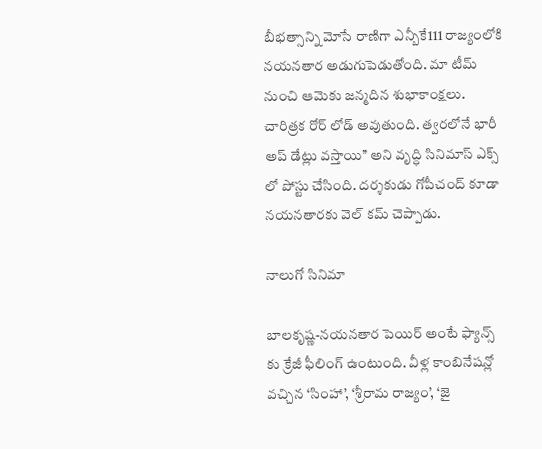బీభత్సాన్ని మోసే రాణిగా ఎన్బీకే111 రాజ్యంలోకి నయనతార అడుగుపెడుతోంది. మా టీమ్ నుంచి ఆమెకు జన్మదిన శుభాకాంక్షలు. చారిత్రక రోర్ లోడ్ అవుతుంది. త్వరలోనే భారీ అప్ డేట్లు వస్తాయి’’ అని వృద్ధి సినిమాస్ ఎక్స్ లో పోస్టు చేసింది. దర్శకుడు గోపీచంద్ కూడా నయనతారకు వెల్ కమ్ చెప్పాడు.

నాలుగో సినిమా

బాలకృష్ణ-నయనతార పెయిర్ అంటే ఫ్యాన్స్ కు క్రేజీ ఫీలింగ్ ఉంటుంది. వీళ్ల కాంబినేషన్లో వచ్చిన ‘సింహా’, ‘శ్రీరామ రాజ్యం’, ‘జై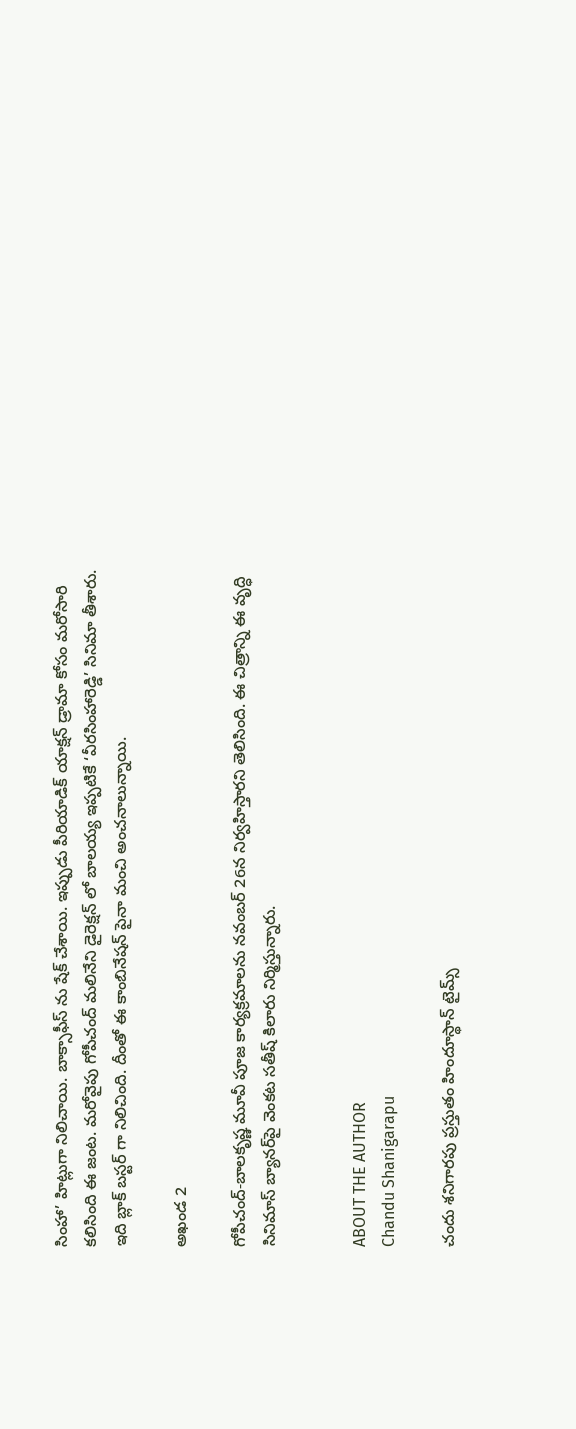సింహా’ హిట్లుగా నిలిచాయి. బాక్సాఫీస్ ను షేక్ చేశాయి. ఇప్పుడు పీరియాడిక్ యాక్షన్ డ్రామా కోసం మరోసారి కలిసింది ఈ జంట. మరోవైపు గోపీచంద్ మలినేని డైరెక్షన్ లో బాలయ్య ఇప్పటికే ‘వీరసింహారెడ్డి’ సినిమా తీశారు. ఇది బ్లాక్ బస్టర్ గా నిలిచింది. దీంతో ఈ కాంబినేషన్ పైనా మంచి అంచనాలున్నాయి.

అఖండ 2

గోపీచంద్-బాలకృష్ణ మూవీ పూజ కార్యక్రమాలను నవంబర్ 26న నిర్వహిస్తారని తెలిసింది. ఈ చిత్రాన్ని ఈ వృద్ధి సినిమాస్ బ్యానర్‌పై వెంకట సతీష్ కిలారు నిర్మిస్తున్నారు.


ABOUT THE AUTHOR
Chandu Shanigarapu

చందు శనిగారపు ప్రస్తుతం హిందూస్థాన్ టైమ్స్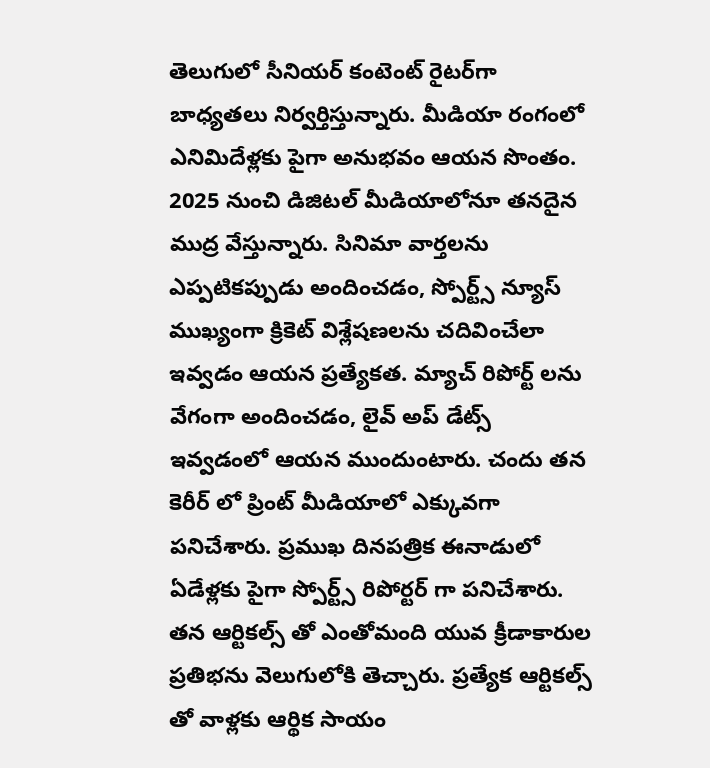తెలుగులో సీనియర్ కంటెంట్ రైట‌ర్‌గా బాధ్యతలు నిర్వర్తిస్తున్నారు. మీడియా రంగంలో ఎనిమిదేళ్లకు పైగా అనుభవం ఆయన సొంతం. 2025 నుంచి డిజిటల్ మీడియాలోనూ తనదైన ముద్ర వేస్తున్నారు. సినిమా వార్తలను ఎప్పటికప్పుడు అందించడం, స్పోర్ట్స్ న్యూస్ ముఖ్యంగా క్రికెట్ విశ్లేషణలను చదివించేలా ఇవ్వడం ఆయన ప్రత్యేకత. మ్యాచ్ రిపోర్ట్ లను వేగంగా అందించడం, లైవ్ అప్ డేట్స్ ఇవ్వడంలో ఆయన ముందుంటారు. చందు తన కెరీర్ లో ప్రింట్ మీడియాలో ఎక్కువగా పనిచేశారు. ప్రముఖ దినపత్రిక ఈనాడులో ఏడేళ్లకు పైగా స్పోర్ట్స్ రిపోర్టర్ గా పనిచేశారు. తన ఆర్టికల్స్ తో ఎంతోమంది యువ క్రీడాకారుల ప్రతిభను వెలుగులోకి తెచ్చారు. ప్రత్యేక ఆర్టికల్స్ తో వాళ్లకు ఆర్థిక సాయం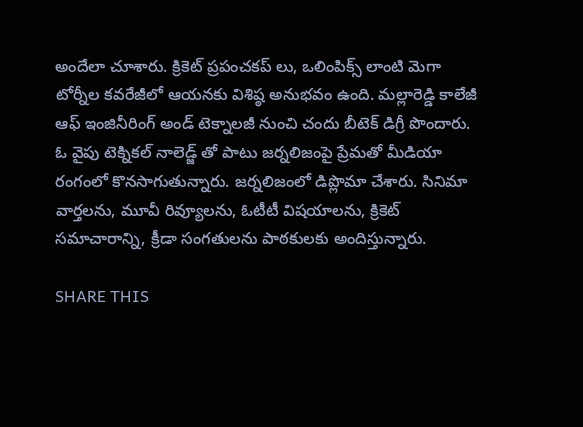అందేలా చూశారు. క్రికెట్ ప్రపంచకప్ లు, ఒలింపిక్స్ లాంటి మెగా టోర్నీల కవరేజీలో ఆయనకు విశిష్ఠ అనుభవం ఉంది. మల్లారెడ్డి కాలేజీ ఆఫ్ ఇంజినీరింగ్ అండ్ టెక్నాలజీ నుంచి చందు బీటెక్ డిగ్రీ పొందారు. ఓ వైపు టెక్నికల్ నాలెడ్జ్ తో పాటు జర్నలిజంపై ప్రేమతో మీడియా రంగంలో కొనసాగుతున్నారు. జర్నలిజంలో డిప్లొమా చేశారు. సినిమా వార్తలను, మూవీ రివ్యూలను, ఓటీటీ విషయాలను, క్రికెట్ సమాచారాన్ని, క్రీడా సంగతులను పాఠకులకు అందిస్తున్నారు.

SHARE THIS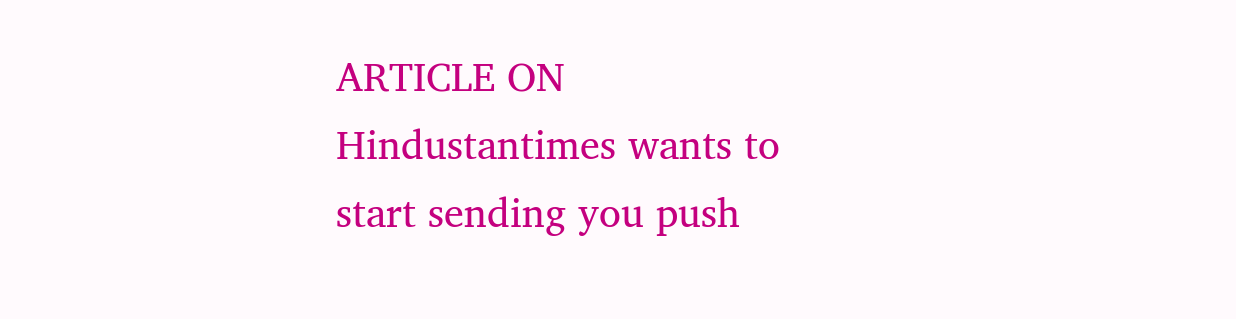ARTICLE ON
Hindustantimes wants to start sending you push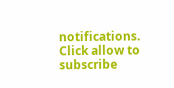notifications. Click allow to subscribe